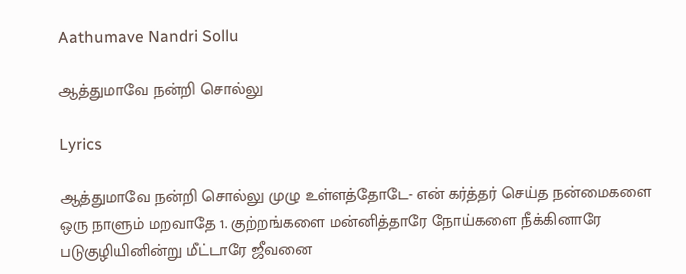Aathumave Nandri Sollu

ஆத்துமாவே நன்றி சொல்லு

Lyrics

ஆத்துமாவே நன்றி சொல்லு முழு உள்ளத்தோடே- என் கர்த்தர் செய்த நன்மைகளை ஒரு நாளும் மறவாதே 1. குற்றங்களை மன்னித்தாரே நோய்களை நீக்கினாரே படுகுழியினின்று மீட்டாரே ஜீவனை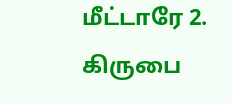மீட்டாரே 2. கிருபை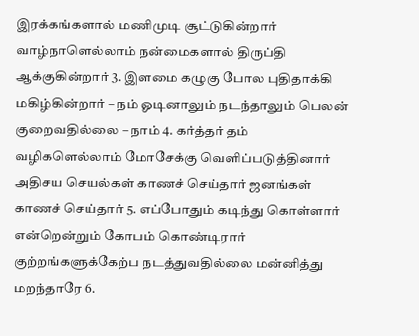இரக்கங்களால் மணிமுடி சூட்டுகின்றார் வாழ்நாளெல்லாம் நன்மைகளால் திருப்தி ஆக்குகின்றார் 3. இளமை கழுகு போல புதிதாக்கி மகிழ்கின்றார் – நம் ஓடினாலும் நடந்தாலும் பெலன் குறைவதில்லை – நாம் 4. கர்த்தர் தம் வழிகளெல்லாம் மோசேக்கு வெளிப்படுத்தினார் அதிசய செயல்கள் காணச் செய்தார் ஜனங்கள் காணச் செய்தார் 5. எப்போதும் கடிந்து கொள்ளார் என்றென்றும் கோபம் கொண்டிரார் குற்றங்களுக்கேற்ப நடத்துவதில்லை மன்னித்து மறந்தாரே 6.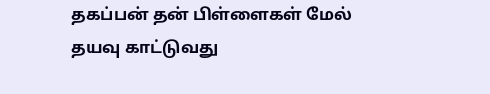தகப்பன் தன் பிள்ளைகள் மேல் தயவு காட்டுவது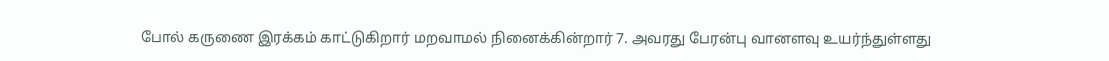போல் கருணை இரக்கம் காட்டுகிறார் மறவாமல் நினைக்கின்றார் 7. அவரது பேரன்பு வானளவு உயர்ந்துள்ளது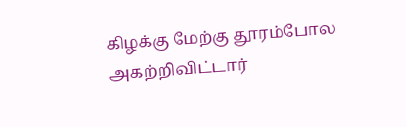கிழக்கு மேற்கு தூரம்போல அகற்றிவிட்டார்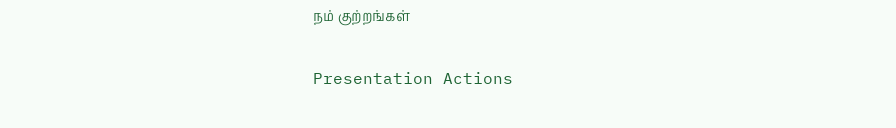நம் குற்றங்கள்

Presentation Actions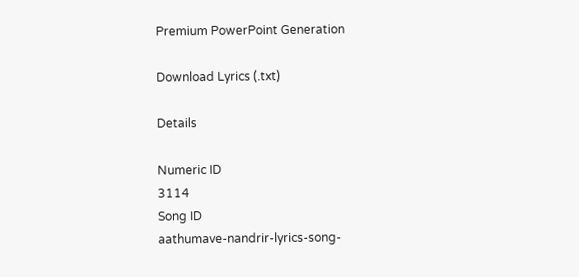Premium PowerPoint Generation

Download Lyrics (.txt)

Details

Numeric ID
3114
Song ID
aathumave-nandrir-lyrics-song-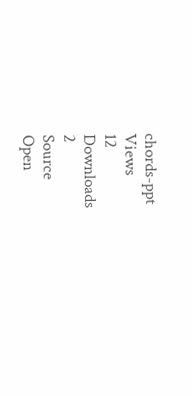chords-ppt
Views
12
Downloads
2
Source
Open